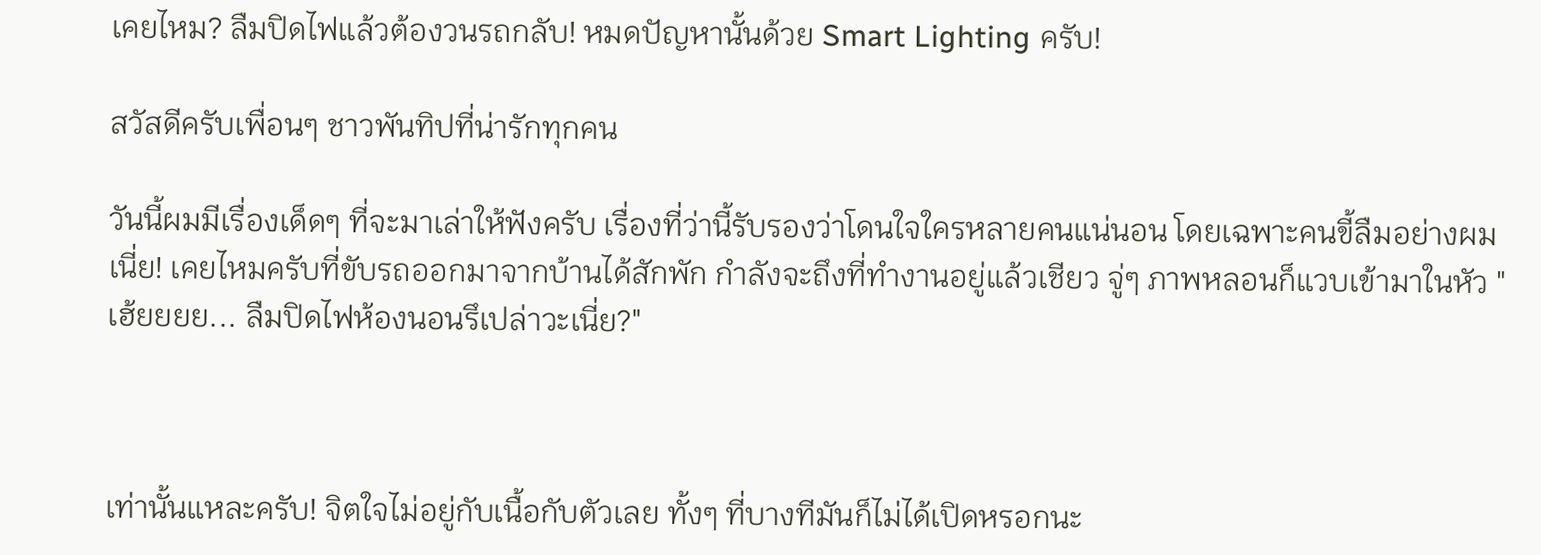เคยไหม? ลืมปิดไฟแล้วต้องวนรถกลับ! หมดปัญหานั้นด้วย Smart Lighting ครับ!

สวัสดีครับเพื่อนๆ ชาวพันทิปที่น่ารักทุกคน

วันนี้ผมมีเรื่องเด็ดๆ ที่จะมาเล่าให้ฟังครับ เรื่องที่ว่านี้รับรองว่าโดนใจใครหลายคนแน่นอน โดยเฉพาะคนขี้ลืมอย่างผมเนี่ย! เคยไหมครับที่ขับรถออกมาจากบ้านได้สักพัก กำลังจะถึงที่ทำงานอยู่แล้วเชียว จู่ๆ ภาพหลอนก็แวบเข้ามาในหัว "เฮ้ยยยย... ลืมปิดไฟห้องนอนรึเปล่าวะเนี่ย?"



เท่านั้นแหละครับ! จิตใจไม่อยู่กับเนื้อกับตัวเลย ทั้งๆ ที่บางทีมันก็ไม่ได้เปิดหรอกนะ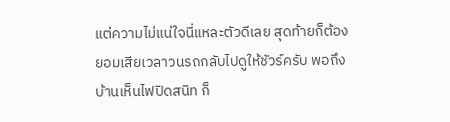แต่ความไม่แน่ใจนี่แหละตัวดีเลย สุดท้ายก็ต้องยอมเสียเวลาวนรถกลับไปดูให้ชัวร์ครับ พอถึงบ้านเห็นไฟปิดสนิท ก็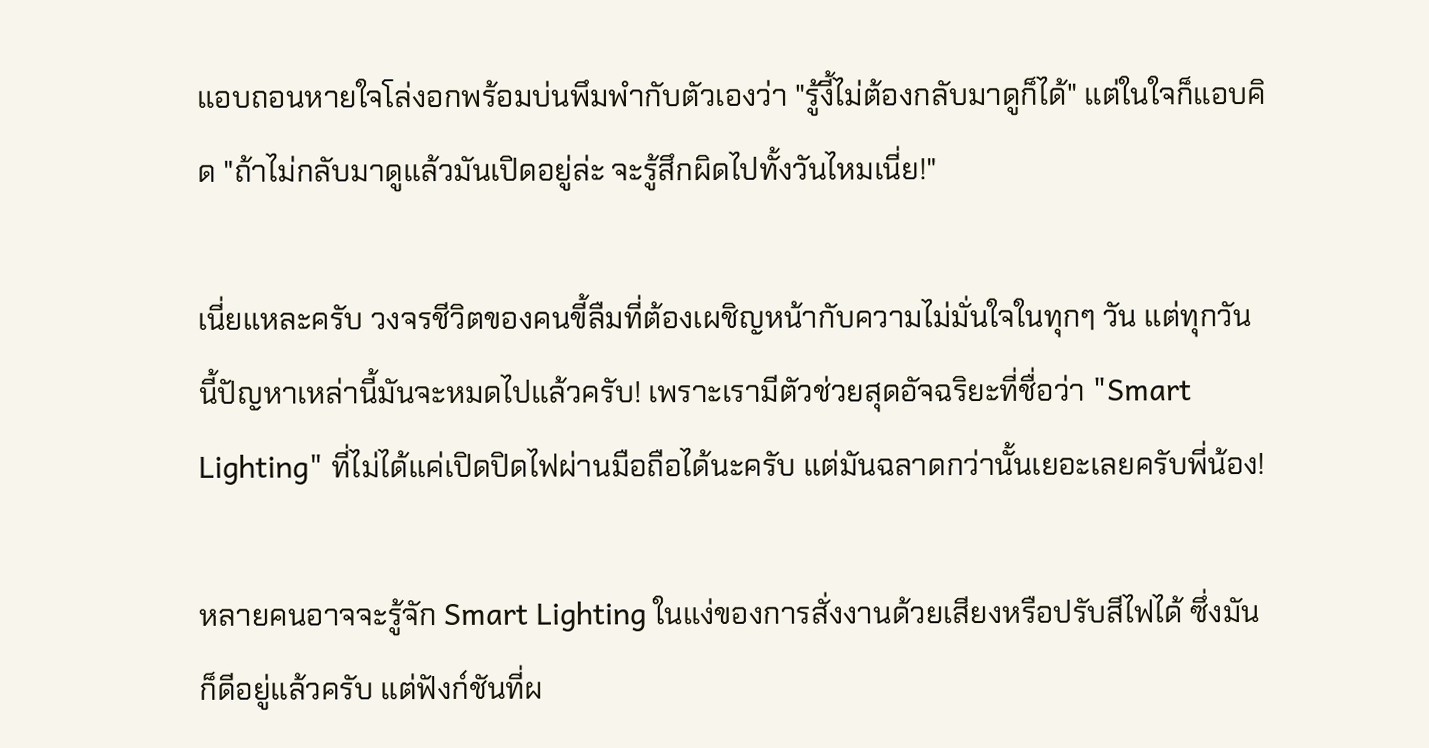แอบถอนหายใจโล่งอกพร้อมบ่นพึมพำกับตัวเองว่า "รู้งี้ไม่ต้องกลับมาดูก็ได้" แต่ในใจก็แอบคิด "ถ้าไม่กลับมาดูแล้วมันเปิดอยู่ล่ะ จะรู้สึกผิดไปทั้งวันไหมเนี่ย!"

เนี่ยแหละครับ วงจรชีวิตของคนขี้ลืมที่ต้องเผชิญหน้ากับความไม่มั่นใจในทุกๆ วัน แต่ทุกวันนี้ปัญหาเหล่านี้มันจะหมดไปแล้วครับ! เพราะเรามีตัวช่วยสุดอัจฉริยะที่ชื่อว่า "Smart Lighting" ที่ไม่ได้แค่เปิดปิดไฟผ่านมือถือได้นะครับ แต่มันฉลาดกว่านั้นเยอะเลยครับพี่น้อง!

หลายคนอาจจะรู้จัก Smart Lighting ในแง่ของการสั่งงานด้วยเสียงหรือปรับสีไฟได้ ซึ่งมันก็ดีอยู่แล้วครับ แต่ฟังก์ชันที่ผ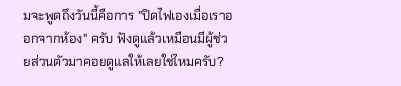มจะพูดถึงวันนี้คือการ "ปิดไฟเองเมื่อเราออกจากห้อง" ครับ ฟังดูแล้วเหมือนมีผู้ช่วยส่วนตัวมาคอยดูแลให้เลยใช่ไหมครับ?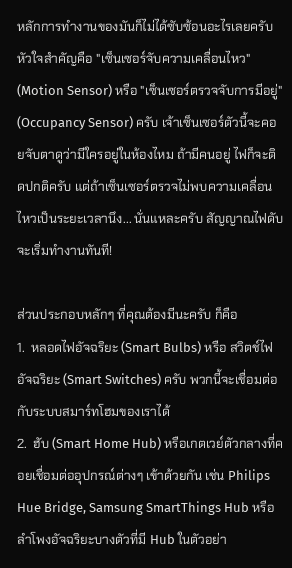หลักการทำงานของมันก็ไม่ได้ซับซ้อนอะไรเลยครับ หัวใจสำคัญคือ "เซ็นเซอร์จับความเคลื่อนไหว" (Motion Sensor) หรือ "เซ็นเซอร์ตรวจจับการมีอยู่" (Occupancy Sensor) ครับ เจ้าเซ็นเซอร์ตัวนี้จะคอยจับตาดูว่ามีใครอยู่ในห้องไหม ถ้ามีคนอยู่ ไฟก็จะติดปกติครับ แต่ถ้าเซ็นเซอร์ตรวจไม่พบความเคลื่อนไหวเป็นระยะเวลานึง... นั่นแหละครับ สัญญาณไฟดับจะเริ่มทำงานทันที!

ส่วนประกอบหลักๆ ที่คุณต้องมีนะครับ ก็คือ
1.  หลอดไฟอัจฉริยะ (Smart Bulbs) หรือ สวิตช์ไฟอัจฉริยะ (Smart Switches) ครับ พวกนี้จะเชื่อมต่อกับระบบสมาร์ทโฮมของเราได้
2.  ฮับ (Smart Home Hub) หรือเกตเวย์ตัวกลางที่คอยเชื่อมต่ออุปกรณ์ต่างๆ เข้าด้วยกัน เช่น Philips Hue Bridge, Samsung SmartThings Hub หรือลำโพงอัจฉริยะบางตัวที่มี Hub ในตัวอย่า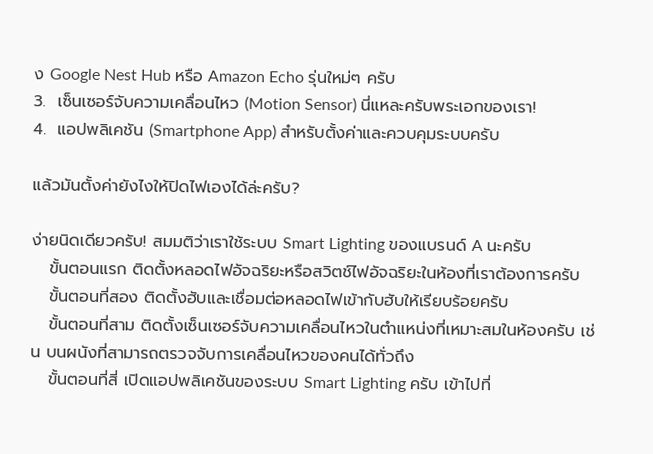ง Google Nest Hub หรือ Amazon Echo รุ่นใหม่ๆ ครับ
3.  เซ็นเซอร์จับความเคลื่อนไหว (Motion Sensor) นี่แหละครับพระเอกของเรา!
4.  แอปพลิเคชัน (Smartphone App) สำหรับตั้งค่าและควบคุมระบบครับ

แล้วมันตั้งค่ายังไงให้ปิดไฟเองได้ล่ะครับ?

ง่ายนิดเดียวครับ! สมมติว่าเราใช้ระบบ Smart Lighting ของแบรนด์ A นะครับ
   ขั้นตอนแรก ติดตั้งหลอดไฟอัจฉริยะหรือสวิตช์ไฟอัจฉริยะในห้องที่เราต้องการครับ
   ขั้นตอนที่สอง ติดตั้งฮับและเชื่อมต่อหลอดไฟเข้ากับฮับให้เรียบร้อยครับ
   ขั้นตอนที่สาม ติดตั้งเซ็นเซอร์จับความเคลื่อนไหวในตำแหน่งที่เหมาะสมในห้องครับ เช่น บนผนังที่สามารถตรวจจับการเคลื่อนไหวของคนได้ทั่วถึง
   ขั้นตอนที่สี่ เปิดแอปพลิเคชันของระบบ Smart Lighting ครับ เข้าไปที่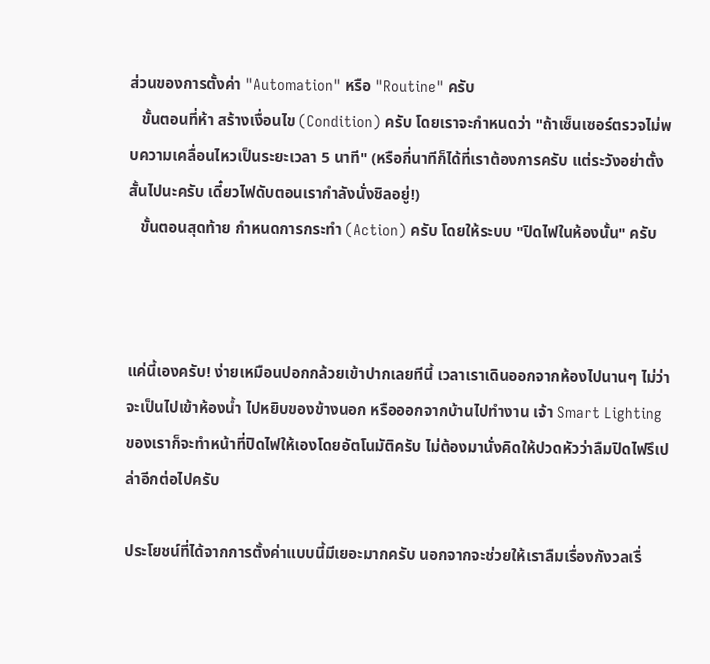ส่วนของการตั้งค่า "Automation" หรือ "Routine" ครับ
   ขั้นตอนที่ห้า สร้างเงื่อนไข (Condition) ครับ โดยเราจะกำหนดว่า "ถ้าเซ็นเซอร์ตรวจไม่พบความเคลื่อนไหวเป็นระยะเวลา 5 นาที" (หรือกี่นาทีก็ได้ที่เราต้องการครับ แต่ระวังอย่าตั้งสั้นไปนะครับ เดี๋ยวไฟดับตอนเรากำลังนั่งชิลอยู่!)
   ขั้นตอนสุดท้าย กำหนดการกระทำ (Action) ครับ โดยให้ระบบ "ปิดไฟในห้องนั้น" ครับ



แค่นี้เองครับ! ง่ายเหมือนปอกกล้วยเข้าปากเลยทีนี้ เวลาเราเดินออกจากห้องไปนานๆ ไม่ว่าจะเป็นไปเข้าห้องน้ำ ไปหยิบของข้างนอก หรือออกจากบ้านไปทำงาน เจ้า Smart Lighting ของเราก็จะทำหน้าที่ปิดไฟให้เองโดยอัตโนมัติครับ ไม่ต้องมานั่งคิดให้ปวดหัวว่าลืมปิดไฟรึเปล่าอีกต่อไปครับ

ประโยชน์ที่ได้จากการตั้งค่าแบบนี้มีเยอะมากครับ นอกจากจะช่วยให้เราลืมเรื่องกังวลเรื่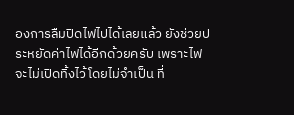องการลืมปิดไฟไปได้เลยแล้ว ยังช่วยประหยัดค่าไฟได้อีกด้วยครับ เพราะไฟจะไม่เปิดทิ้งไว้โดยไม่จำเป็น ที่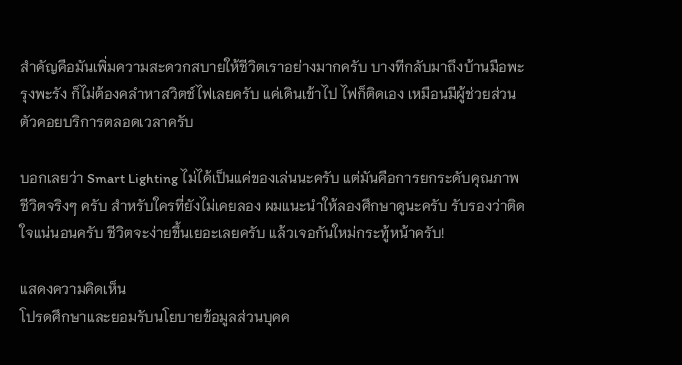สำคัญคือมันเพิ่มความสะดวกสบายให้ชีวิตเราอย่างมากครับ บางทีกลับมาถึงบ้านมือพะรุงพะรัง ก็ไม่ต้องคลำหาสวิตช์ไฟเลยครับ แค่เดินเข้าไป ไฟก็ติดเอง เหมือนมีผู้ช่วยส่วนตัวคอยบริการตลอดเวลาครับ

บอกเลยว่า Smart Lighting ไม่ได้เป็นแค่ของเล่นนะครับ แต่มันคือการยกระดับคุณภาพชีวิตจริงๆ ครับ สำหรับใครที่ยังไม่เคยลอง ผมแนะนำให้ลองศึกษาดูนะครับ รับรองว่าติดใจแน่นอนครับ ชีวิตจะง่ายขึ้นเยอะเลยครับ แล้วเจอกันใหม่กระทู้หน้าครับ!

แสดงความคิดเห็น
โปรดศึกษาและยอมรับนโยบายข้อมูลส่วนบุคค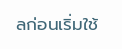ลก่อนเริ่มใช้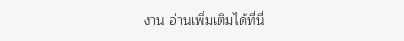งาน อ่านเพิ่มเติมได้ที่นี่